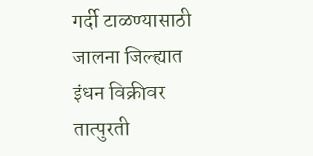गर्दी टाळण्यासाठी जालना जिल्ह्यात इंधन विक्रीवर तात्पुरती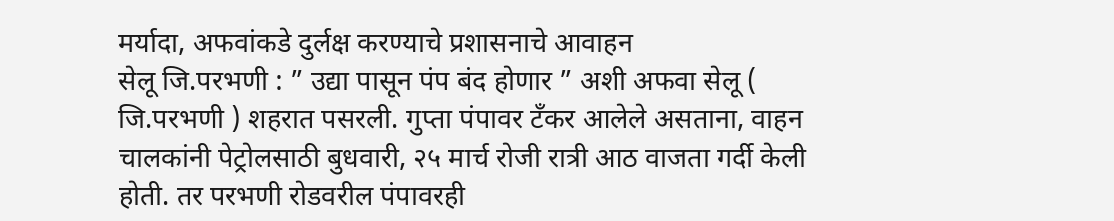मर्यादा, अफवांकडे दुर्लक्ष करण्याचे प्रशासनाचे आवाहन
सेलू जि.परभणी : ” उद्या पासून पंप बंद होणार ” अशी अफवा सेलू ( जि.परभणी ) शहरात पसरली. गुप्ता पंपावर टॅंकर आलेले असताना, वाहन चालकांनी पेट्रोलसाठी बुधवारी, २५ मार्च रोजी रात्री आठ वाजता गर्दी केली होती. तर परभणी रोडवरील पंपावरही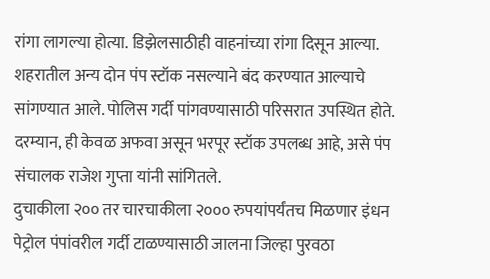रांगा लागल्या होत्या. डिझेलसाठीही वाहनांच्या रांगा दिसून आल्या. शहरातील अन्य दोन पंप स्टॉक नसल्याने बंद करण्यात आल्याचे सांगण्यात आले. पोलिस गर्दी पांगवण्यासाठी परिसरात उपस्थित होते. दरम्यान, ही केवळ अफवा असून भरपूर स्टॉक उपलब्ध आहे, असे पंप संचालक राजेश गुप्ता यांनी सांगितले.
दुचाकीला २०० तर चारचाकीला २००० रुपयांपर्यंतच मिळणार इंधन
पेट्रोल पंपांवरील गर्दी टाळण्यासाठी जालना जिल्हा पुरवठा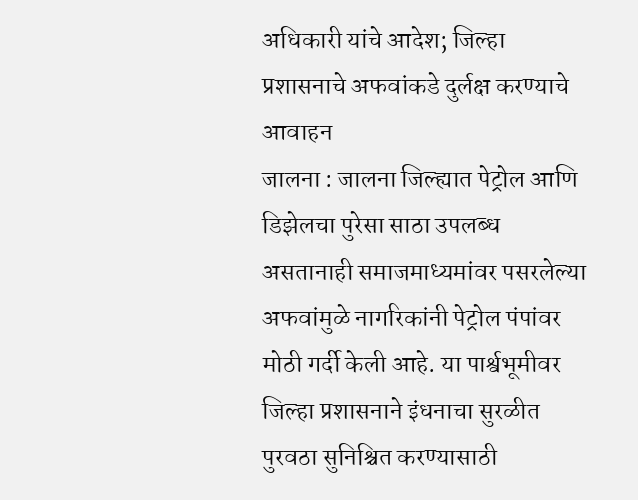अधिकारी यांचे आदेश; जिल्हा प्रशासनाचे अफवांकडे दुर्लक्ष करण्याचे आवाहन
जालना : जालना जिल्ह्यात पेट्रोल आणि डिझेलचा पुरेसा साठा उपलब्ध असतानाही समाजमाध्यमांवर पसरलेल्या अफवांमुळे नागरिकांनी पेट्रोल पंपांवर मोठी गर्दी केली आहे. या पार्श्वभूमीवर जिल्हा प्रशासनाने इंधनाचा सुरळीत पुरवठा सुनिश्चित करण्यासाठी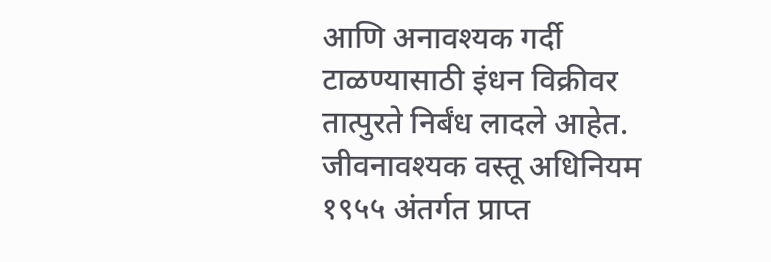आणि अनावश्यक गर्दी टाळण्यासाठी इंधन विक्रीवर तात्पुरते निर्बंध लादले आहेत. जीवनावश्यक वस्तू अधिनियम १९५५ अंतर्गत प्राप्त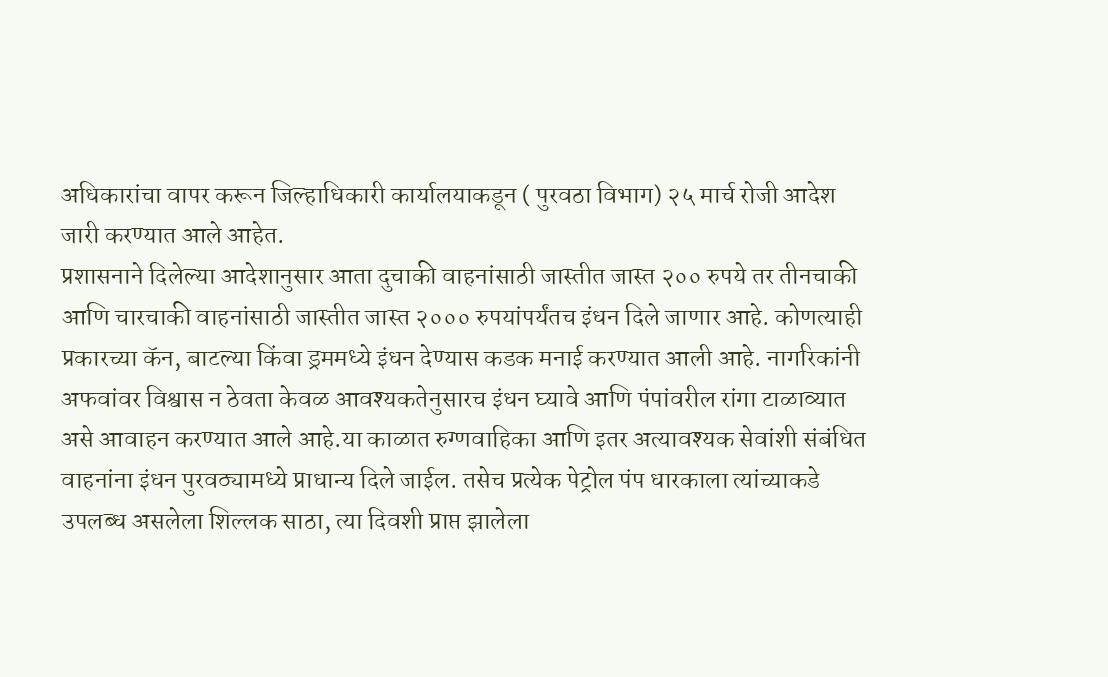अधिकारांचा वापर करून जिल्हाधिकारी कार्यालयाकडून ( पुरवठा विभाग) २५ मार्च रोजी आदेश जारी करण्यात आले आहेत.
प्रशासनाने दिलेल्या आदेशानुसार आता दुचाकी वाहनांसाठी जास्तीत जास्त २०० रुपये तर तीनचाकी आणि चारचाकी वाहनांसाठी जास्तीत जास्त २००० रुपयांपर्यंतच इंधन दिले जाणार आहे. कोणत्याही प्रकारच्या कॅन, बाटल्या किंवा ड्रममध्ये इंधन देण्यास कडक मनाई करण्यात आली आहे. नागरिकांनी अफवांवर विश्वास न ठेवता केवळ आवश्यकतेनुसारच इंधन घ्यावे आणि पंपांवरील रांगा टाळाव्यात असे आवाहन करण्यात आले आहे.या काळात रुग्णवाहिका आणि इतर अत्यावश्यक सेवांशी संबंधित वाहनांना इंधन पुरवठ्यामध्ये प्राधान्य दिले जाईल. तसेच प्रत्येक पेट्रोल पंप धारकाला त्यांच्याकडे उपलब्ध असलेला शिल्लक साठा, त्या दिवशी प्राप्त झालेला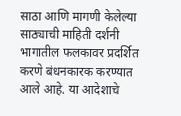साठा आणि मागणी केलेल्या साठ्याची माहिती दर्शनी भागातील फलकावर प्रदर्शित करणे बंधनकारक करण्यात आले आहे. या आदेशाचे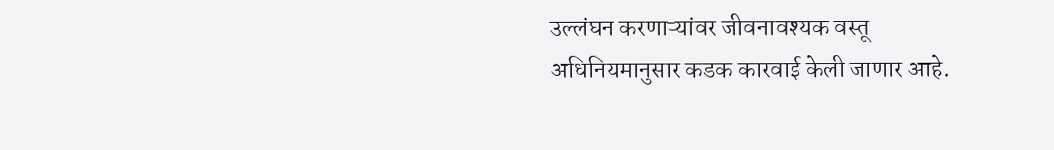उल्लंघन करणाऱ्यांवर जीवनावश्यक वस्तू अधिनियमानुसार कडक कारवाई केली जाणार आहे.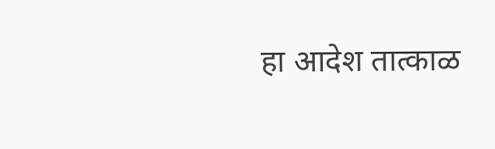हा आदेश तात्काळ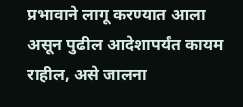प्रभावाने लागू करण्यात आला असून पुढील आदेशापर्यंत कायम राहील, असे जालना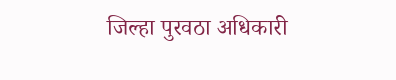जिल्हा पुरवठा अधिकारी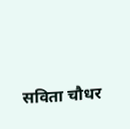सविता चौधर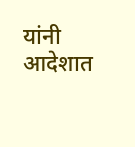यांनी आदेशात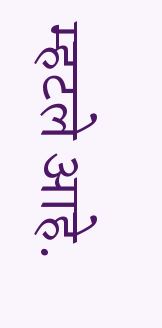म्हटले आहे.